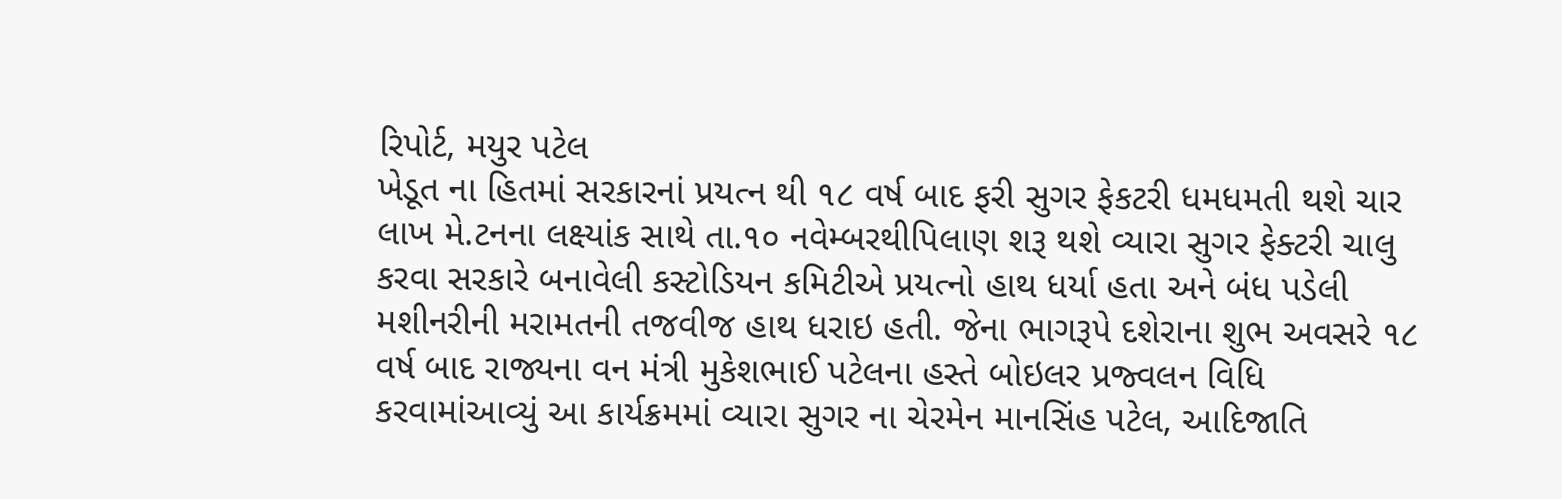રિપોર્ટ, મયુર પટેલ
ખેડૂત ના હિતમાં સરકારનાં પ્રયત્ન થી ૧૮ વર્ષ બાદ ફરી સુગર ફેકટરી ધમધમતી થશે ચાર લાખ મે.ટનના લક્ષ્યાંક સાથે તા.૧૦ નવેમ્બરથીપિલાણ શરૂ થશે વ્યારા સુગર ફેક્ટરી ચાલુ કરવા સરકારે બનાવેલી કસ્ટોડિયન કમિટીએ પ્રયત્નો હાથ ધર્યા હતા અને બંધ પડેલી મશીનરીની મરામતની તજવીજ હાથ ધરાઇ હતી. જેના ભાગરૂપે દશેરાના શુભ અવસરે ૧૮ વર્ષ બાદ રાજ્યના વન મંત્રી મુકેશભાઈ પટેલના હસ્તે બોઇલર પ્રજ્વલન વિધિ કરવામાંઆવ્યું આ કાર્યક્રમમાં વ્યારા સુગર ના ચેરમેન માનસિંહ પટેલ, આદિજાતિ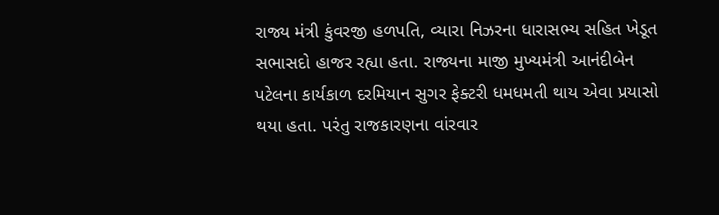રાજ્ય મંત્રી કુંવરજી હળપતિ, વ્યારા નિઝરના ધારાસભ્ય સહિત ખેડૂત સભાસદો હાજર રહ્યા હતા. રાજ્યના માજી મુખ્યમંત્રી આનંદીબેન પટેલના કાર્યકાળ દરમિયાન સુગર ફેક્ટરી ધમધમતી થાય એવા પ્રયાસો થયા હતા. પરંતુ રાજકારણના વાંરવાર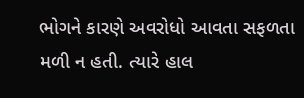ભોગને કારણે અવરોધો આવતા સફળતા મળી ન હતી. ત્યારે હાલ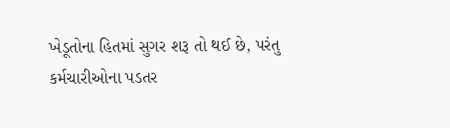ખેડૂતોના હિતમાં સુગર શરૂ તો થઈ છે, પરંતુ કર્મચારીઓના પડતર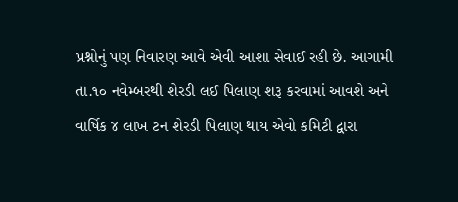પ્રશ્નોનું પણ નિવારણ આવે એવી આશા સેવાઈ રહી છે. આગામી તા.૧૦ નવેમ્બરથી શેરડી લઈ પિલાણ શરૂ કરવામાં આવશે અને વાર્ષિક ૪ લાખ ટન શેરડી પિલાણ થાય એવો કમિટી દ્વારા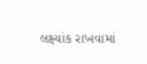લક્ષ્યાંક રાખવામાં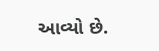આવ્યો છે.